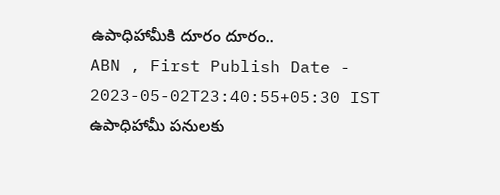ఉపాధిహామీకి దూరం దూరం..
ABN , First Publish Date - 2023-05-02T23:40:55+05:30 IST
ఉపాధిహామీ పనులకు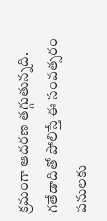క్రమంగా ఆదరణ తగ్గుతున్నది. గతేడాదితో పోలిస్తే ఈ సంవత్సరం పనులకు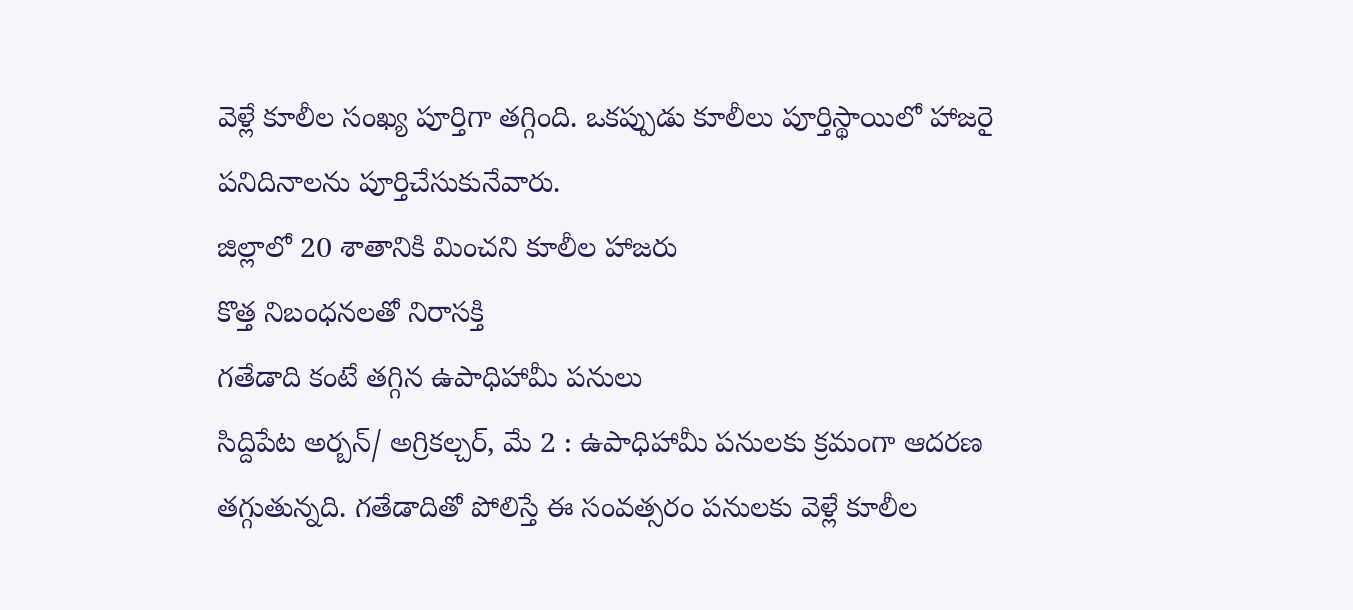వెళ్లే కూలీల సంఖ్య పూర్తిగా తగ్గింది. ఒకప్పుడు కూలీలు పూర్తిస్థాయిలో హాజరై పనిదినాలను పూర్తిచేసుకునేవారు.
జిల్లాలో 20 శాతానికి మించని కూలీల హాజరు
కొత్త నిబంధనలతో నిరాసక్తి
గతేడాది కంటే తగ్గిన ఉపాధిహామీ పనులు
సిద్దిపేట అర్బన్/ అగ్రికల్చర్, మే 2 : ఉపాధిహామీ పనులకు క్రమంగా ఆదరణ తగ్గుతున్నది. గతేడాదితో పోలిస్తే ఈ సంవత్సరం పనులకు వెళ్లే కూలీల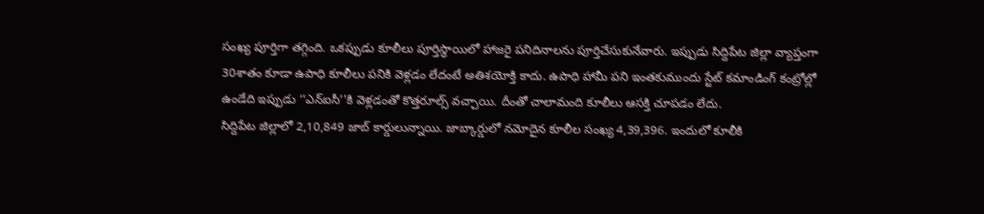సంఖ్య పూర్తిగా తగ్గింది. ఒకప్పుడు కూలీలు పూర్తిస్థాయిలో హాజరై పనిదినాలను పూర్తిచేసుకునేవారు. ఇప్పుడు సిద్దిపేట జిల్లా వ్యాప్తంగా 30శాతం కూడా ఉపాధి కూలీలు పనికి వెళ్లడం లేదంటే అతిశయోక్తి కాదు. ఉపాధి హామీ పని ఇంతకుముందు స్టేట్ కమాండింగ్ కంట్రోల్లో ఉండేది ఇప్పుడు ‘‘ఎన్ఐసీ’’కి వెళ్లడంతో కొత్తరూల్స్ వచ్చాయి. దీంతో చాలామంది కూలీలు ఆసక్తి చూపడం లేదు.
సిద్దిపేట జిల్లాలో 2,10,849 జాబ్ కార్డులున్నాయి. జాబ్కార్డులో నమోదైన కూలీల సంఖ్య 4,39,396. ఇందులో కూలీకి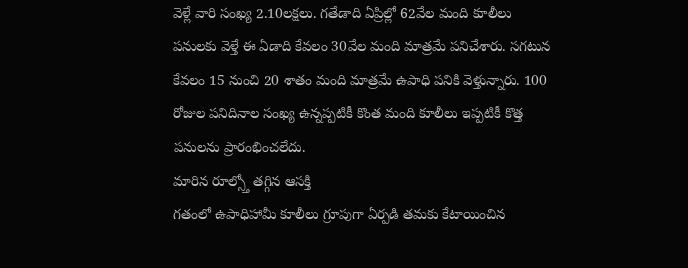వెళ్లే వారి సంఖ్య 2.10లక్షలు. గతేడాది ఏప్రిల్లో 62వేల మంది కూలీలు పనులకు వెళ్తే ఈ ఏడాది కేవలం 30వేల మంది మాత్రమే పనిచేశారు. సగటున కేవలం 15 నుంచి 20 శాతం మంది మాత్రమే ఉపాధి పనికి వెళ్తున్నారు. 100 రోజుల పనిదినాల సంఖ్య ఉన్నప్పటికీ కొంత మంది కూలీలు ఇప్పటికీ కొత్త పనులను ప్రారంభించలేదు.
మారిన రూల్స్తో తగ్గిన ఆసక్తి
గతంలో ఉపాధిహామీ కూలీలు గ్రూపుగా ఏర్పడి తమకు కేటాయించిన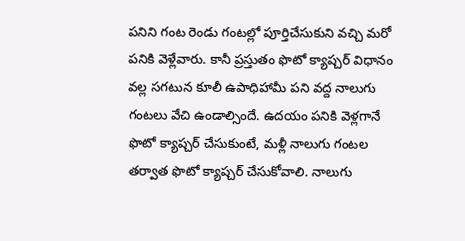పనిని గంట రెండు గంటల్లో పూర్తిచేసుకుని వచ్చి మరో పనికి వెళ్లేవారు. కానీ ప్రస్తుతం ఫొటో క్యాప్చర్ విధానం వల్ల సగటున కూలీ ఉపాధిహామీ పని వద్ద నాలుగు గంటలు వేచి ఉండాల్సిందే. ఉదయం పనికి వెళ్లగానే ఫొటో క్యాప్చర్ చేసుకుంటే, మళ్లీ నాలుగు గంటల తర్వాత ఫొటో క్యాప్చర్ చేసుకోవాలి. నాలుగు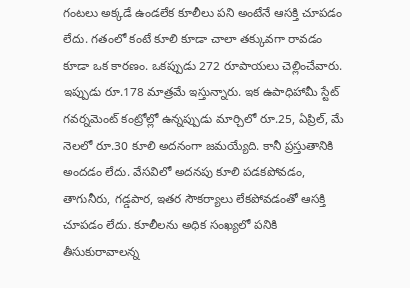గంటలు అక్కడే ఉండలేక కూలీలు పని అంటేనే ఆసక్తి చూపడం లేదు. గతంలో కంటే కూలి కూడా చాలా తక్కువగా రావడం కూడా ఒక కారణం. ఒకప్పుడు 272 రూపాయలు చెల్లించేవారు. ఇప్పుడు రూ.178 మాత్రమే ఇస్తున్నారు. ఇక ఉపాధిహామీ స్టేట్ గవర్నమెంట్ కంట్రోల్లో ఉన్నప్పుడు మార్చిలో రూ.25, ఏప్రిల్, మే నెలలో రూ.30 కూలి అదనంగా జమయ్యేది. కానీ ప్రస్తుతానికి అందడం లేదు. వేసవిలో అదనపు కూలి పడకపోవడం, తాగునీరు, గడ్డపార, ఇతర సౌకర్యాలు లేకపోవడంతో ఆసక్తి చూపడం లేదు. కూలీలను అధిక సంఖ్యలో పనికి తీసుకురావాలన్న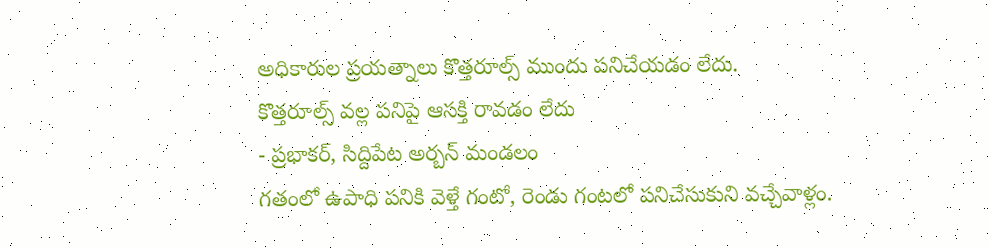అధికారుల ప్రయత్నాలు కొత్తరూల్స్ ముందు పనిచేయడం లేదు.
కొత్తరూల్స్ వల్ల పనిపై ఆసక్తి రావడం లేదు
- ప్రభాకర్, సిద్దిపేట అర్బన్ మండలం
గతంలో ఉపాధి పనికి వెళ్తే గంటో, రెండు గంటలో పనిచేసుకుని వచ్చేవాళ్లం.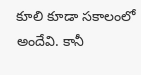కూలి కూడా సకాలంలో అందేవి. కానీ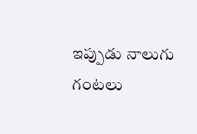ఇప్పుడు నాలుగు గంటలు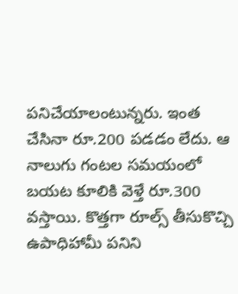పనిచేయాలంటున్నరు. ఇంత చేసినా రూ.200 పడడం లేదు. ఆ నాలుగు గంటల సమయంలో బయట కూలికి వెళ్తే రూ.300 వస్తాయి. కొత్తగా రూల్స్ తీసుకొచ్చి ఉపాధిహామీ పనిని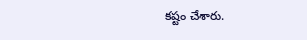కష్టం చేశారు.